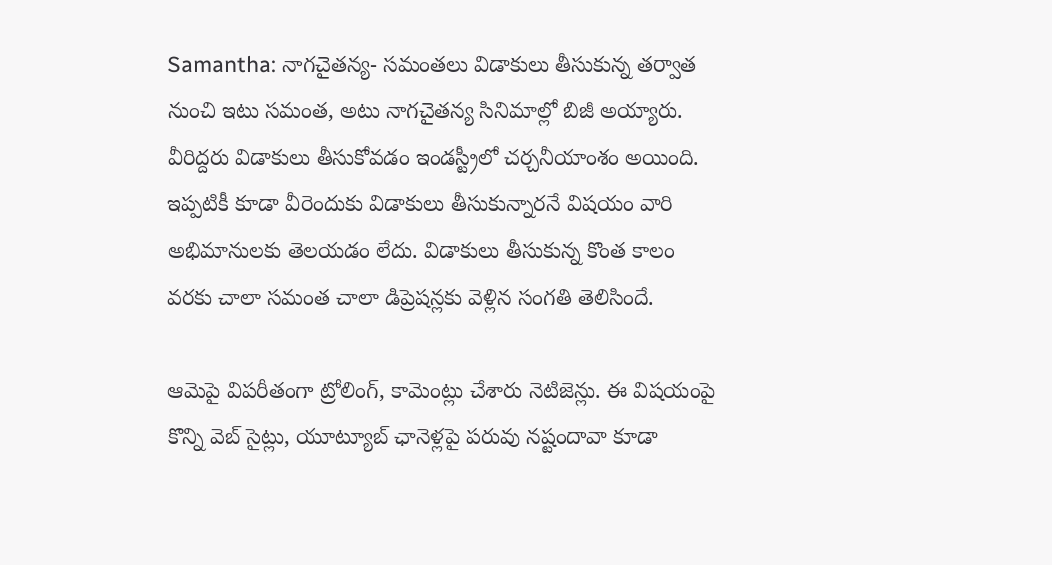Samantha: నాగచైతన్య- సమంతలు విడాకులు తీసుకున్న తర్వాత నుంచి ఇటు సమంత, అటు నాగచైతన్య సినిమాల్లో బిజీ అయ్యారు. వీరిద్దరు విడాకులు తీసుకోవడం ఇండస్ట్రీలో చర్చనీయాంశం అయింది. ఇప్పటికీ కూడా వీరెందుకు విడాకులు తీసుకున్నారనే విషయం వారి అభిమానులకు తెలయడం లేదు. విడాకులు తీసుకున్న కొంత కాలం వరకు చాలా సమంత చాలా డిప్రెషన్లకు వెళ్లిన సంగతి తెలిసిందే.

ఆమెపై విపరీతంగా ట్రోలింగ్, కామెంట్లు చేశారు నెటిజెన్లు. ఈ విషయంపై కొన్ని వెబ్ సైట్లు, యూట్యూబ్ ఛానెళ్లపై పరువు నష్టందావా కూడా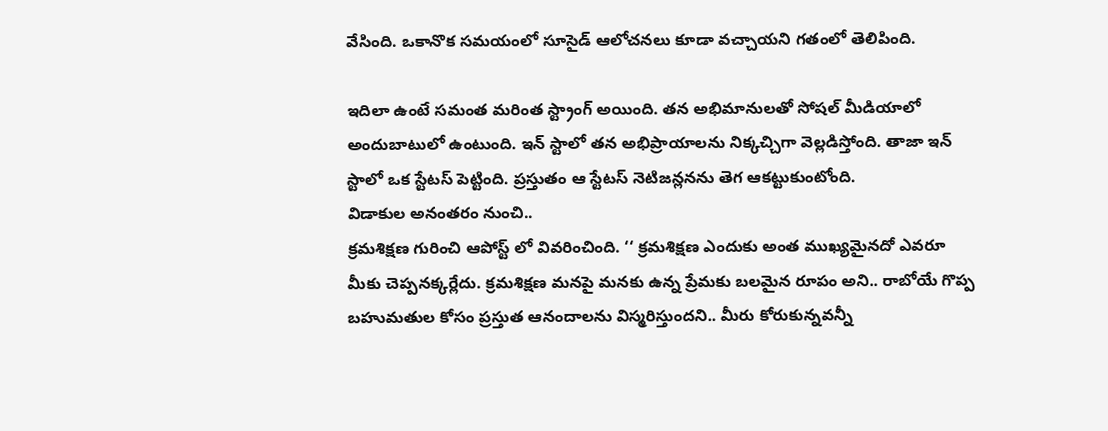వేసింది. ఒకానొక సమయంలో సూసైడ్ ఆలోచనలు కూడా వచ్చాయని గతంలో తెలిపింది.

ఇదిలా ఉంటే సమంత మరింత స్ట్రాంగ్ అయింది. తన అభిమానులతో సోషల్ మీడియాలో అందుబాటులో ఉంటుంది. ఇన్ స్టాలో తన అభిప్రాయాలను నిక్కచ్చిగా వెల్లడిస్తోంది. తాజా ఇన్ స్టాలో ఒక స్టేటస్ పెట్టింది. ప్రస్తుతం ఆ స్టేటస్ నెటిజన్లనను తెగ ఆకట్టుకుంటోంది.
విడాకుల అనంతరం నుంచి..
క్రమశిక్షణ గురించి ఆపోస్ట్ లో వివరించింది. ‘‘ క్రమశిక్షణ ఎందుకు అంత ముఖ్యమైనదో ఎవరూ మీకు చెప్పనక్కర్లేదు. క్రమశిక్షణ మనపై మనకు ఉన్న ప్రేమకు బలమైన రూపం అని.. రాబోయే గొప్ప బహుమతుల కోసం ప్రస్తుత ఆనందాలను విస్మరిస్తుందని.. మీరు కోరుకున్నవన్నీ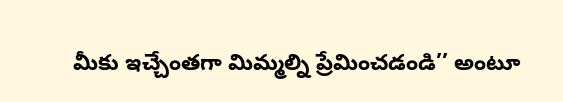మీకు ఇచ్చేంతగా మిమ్మల్ని ప్రేమించడండి’’ అంటూ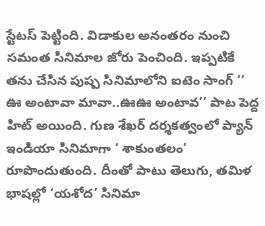స్టేటస్ పెట్టింది. విడాకుల అనంతరం నుంచి సమంత సినిమాల జోరు పెంచింది. ఇప్పటికే తను చేసిన పుష్ప సినిమాలోని ఐటెం సాంగ్ ‘‘ ఊ అంటావా మావా..ఊఊ అంటావ’’ పాట పెద్ద హిట్ అయింది. గుణ శేఖర్ దర్శకత్వంలో ప్యాన్ ఇండియా సినిమాగా ‘ శాకుంతలం’ రూపొందుతుంది. దీంతో పాటు తెలుగు, తమిళ భాషల్లో ‘యశోద’ సినిమా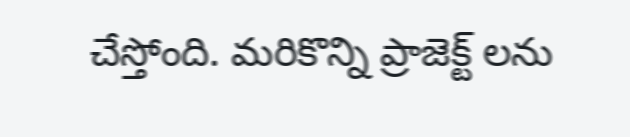చేస్తోంది. మరికొన్ని ప్రాజెక్ట్ లను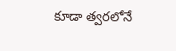కూడా త్వరలోనే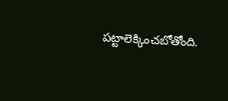పట్టాలెక్కించబోతోంది.